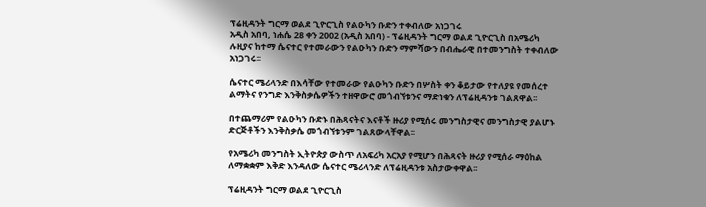ፕሬዚዳንት ግርማ ወልደ ጊዮርጊስ የልዑካን ቡድን ተቀብለው አነጋገሩ
አዲስ አበባ, ነሐሴ 28 ቀን 2002 (አዲስ አበባ) - ፕሬዚዳንት ግርማ ወልደ ጊዮርጊስ በአሜሪካ ሉዚያና ከተማ ሴናተር የተመራውን የልዑካን ቡድን ማምሻውን በብሔራዊ በተመንግስት ተቀብለው አነጋገሩ፡፡

ሴናተር ሜሪላንድ በእሳቸው የተመራው የልዑካን ቡድን በሦስት ቀን ቆይታው የተለያዩ የመሰረተ ልማትና የንግድ እንቅስቃሴዎችን ተዘዋውሮ መጎብኘቱንና ማድነቁን ለፕሬዚዳንቱ ገልጸዋል፡፡

በተጨማሪም የልዑካን ቡድኑ በሕጻናትና እናቶች ዙሪያ የሚሰሩ መንግስታዊና መንግስታዊ ያልሆኑ ድርጅቶችን እንቅስቃሴ መጎብኘቱንም ገልጸውላቸዋል፡፡

የአሜሪካ መንግስት ኢትዮጵያ ውስጥ ለአፍሪካ አርአያ የሚሆን በሕጻናት ዙሪያ የሚሰራ ማዕከል ለማቋቋም እቅድ እንዳለው ሴናተር ሜሪላንድ ለፕሬዚዳንቱ አስታውቀዋል፡፡

ፕሬዚዳንት ግርማ ወልደ ጊዮርጊስ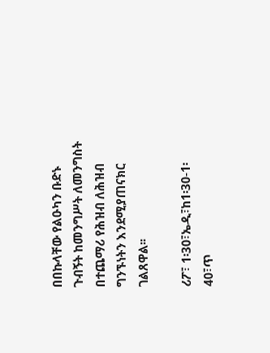በበኩላቸው የልዑካን ቡድኑ ጉብኝት ከመንግሥት ለመንግስት በተጨማሪ የሕዝብ ለሕዝብ ግንኙነትን እንደሚያጠናክር ገልጸዋል፡፡

ሪፖ፣ 1፡30፣ኤዲ፣ከ1፡30-1፡40፣ጥ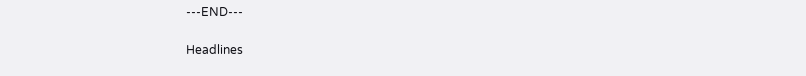---END---

Headlines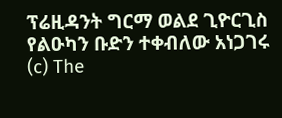ፕሬዚዳንት ግርማ ወልደ ጊዮርጊስ የልዑካን ቡድን ተቀብለው አነጋገሩ
(c) The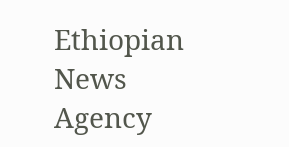Ethiopian News Agency